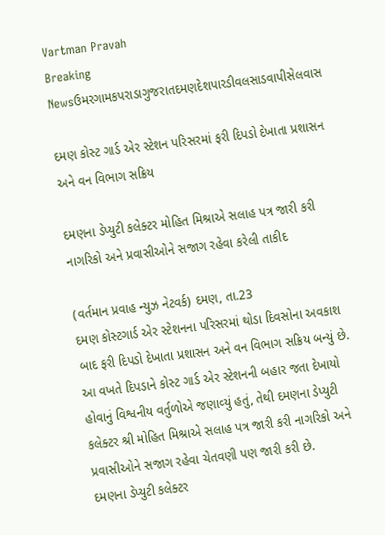Vartman Pravah
Breaking Newsઉમરગામકપરાડાગુજરાતદમણદેશપારડીવલસાડવાપીસેલવાસ

દમણ કોસ્‍ટ ગાર્ડ એર સ્‍ટેશન પરિસરમાં ફરી દિપડો દેખાતા પ્રશાસન અને વન વિભાગ સક્રિય

દમણના ડેપ્‍યુટી કલેક્‍ટર મોહિત મિશ્રાએ સલાહ પત્ર જારી કરી નાગરિકો અને પ્રવાસીઓને સજાગ રહેવા કરેલી તાકીદ

(વર્તમાન પ્રવાહ ન્‍યુઝ નેટવર્ક) દમણ, તા.23
દમણ કોસ્‍ટગાર્ડ એર સ્‍ટેશનના પરિસરમાં થોડા દિવસોના અવકાશ બાદ ફરી દિપડો દેખાતા પ્રશાસન અને વન વિભાગ સક્રિય બન્‍યું છે. આ વખતે દિપડાને કોસ્‍ટ ગાર્ડ એર સ્‍ટેશનની બહાર જતા દેખાયો હોવાનું વિશ્વનીય વર્તુળોએ જણાવ્‍યું હતું, તેથી દમણના ડેપ્‍યુટી કલેક્‍ટર શ્રી મોહિત મિશ્રાએ સલાહ પત્ર જારી કરી નાગરિકો અને પ્રવાસીઓને સજાગ રહેવા ચેતવણી પણ જારી કરી છે.
દમણના ડેપ્‍યુટી કલેક્‍ટર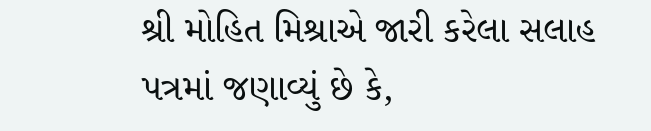શ્રી મોહિત મિશ્રાએ જારી કરેલા સલાહ પત્રમાં જણાવ્‍યું છે કે,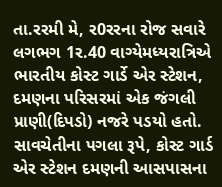તા.રરમી મે, ર0રરના રોજ સવારે લગભગ 1ર.40 વાગ્‍યેમધ્‍યરાત્રિએ ભારતીય કોસ્‍ટ ગાર્ડે એર સ્‍ટેશન, દમણના પરિસરમાં એક જંગલી પ્રાણી(દિપડો) નજરે પડયો હતો. સાવચેતીના પગલા રૂપે, કોસ્‍ટ ગાર્ડ એર સ્‍ટેશન દમણની આસપાસના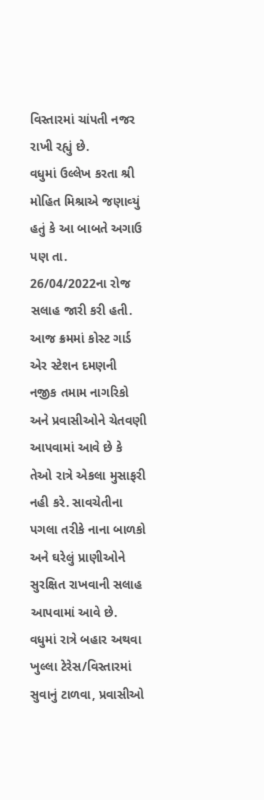વિસ્‍તારમાં ચાંપતી નજર રાખી રહ્યું છે.
વધુમાં ઉલ્લેખ કરતા શ્રી મોહિત મિશ્રાએ જણાવ્‍યું હતું કે આ બાબતે અગાઉ પણ તા. 26/04/2022ના રોજ સલાહ જારી કરી હતી.
આજ ક્રમમાં કોસ્‍ટ ગાર્ડ એર સ્‍ટેશન દમણની નજીક તમામ નાગરિકો અને પ્રવાસીઓને ચેતવણી આપવામાં આવે છે કે તેઓ રાત્રે એકલા મુસાફરી નહી કરે. સાવચેતીના પગલા તરીકે નાના બાળકો અને ઘરેલું પ્રાણીઓને સુરક્ષિત રાખવાની સલાહ આપવામાં આવે છે.
વધુમાં રાત્રે બહાર અથવા ખુલ્લા ટેરેસ/વિસ્‍તારમાં સુવાનું ટાળવા, પ્રવાસીઓ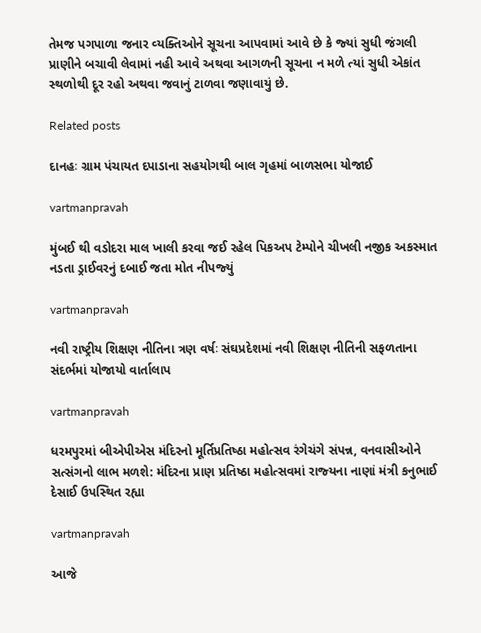તેમજ પગપાળા જનાર વ્‍યક્‍તિઓને સૂચના આપવામાં આવે છે કે જ્‍યાં સુધી જંગલી પ્રાણીને બચાવી લેવામાં નહી આવે અથવા આગળની સૂચના ન મળે ત્‍યાં સુધી એકાંત સ્‍થળોથી દૂર રહો અથવા જવાનું ટાળવા જણાવાયું છે.

Related posts

દાનહઃ ગ્રામ પંચાયત દપાડાના સહયોગથી બાલ ગૃહમાં બાળસભા યોજાઈ

vartmanpravah

મુંબઈ થી વડોદરા માલ ખાલી કરવા જઈ રહેલ પિકઅપ ટેમ્‍પોને ચીખલી નજીક અકસ્‍માત નડતા ડ્રાઈવરનું દબાઈ જતા મોત નીપજ્‍યું

vartmanpravah

નવી રાષ્‍ટ્રીય શિક્ષણ નીતિના ત્રણ વર્ષઃ સંઘપ્રદેશમાં નવી શિક્ષણ નીતિની સફળતાના સંદર્ભમાં યોજાયો વાર્તાલાપ

vartmanpravah

ધરમપુરમાં બીએપીએસ મંદિરનો મૂર્તિપ્રતિષ્‍ઠા મહોત્‍સવ રંગેચંગે સંપન્ન, વનવાસીઓને સત્‍સંગનો લાભ મળશે: મંદિરના પ્રાણ પ્રતિષ્ઠા મહોત્‍સવમાં રાજ્‍યના નાણાં મંત્રી કનુભાઈ દેસાઈ ઉપસ્‍થિત રહ્યા

vartmanpravah

આજે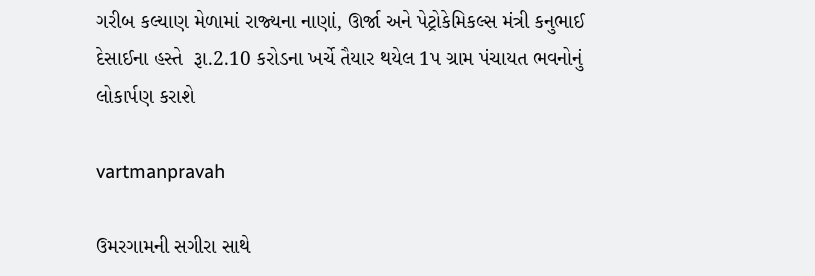ગરીબ કલ્‍યાણ મેળામાં રાજ્‍યના નાણાં, ઊર્જા અને પેટ્રોકેમિકલ્‍સ મંત્રી કનુભાઈ દેસાઈના હસ્‍તે  રૂા.2.10 કરોડના ખર્ચે તૈયાર થયેલ 1પ ગ્રામ પંચાયત ભવનોનું લોકાર્પણ કરાશે

vartmanpravah

ઉમરગામની સગીરા સાથે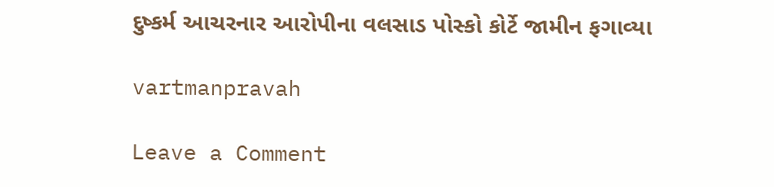દુષ્‍કર્મ આચરનાર આરોપીના વલસાડ પોસ્‍કો કોર્ટે જામીન ફગાવ્‍યા

vartmanpravah

Leave a Comment